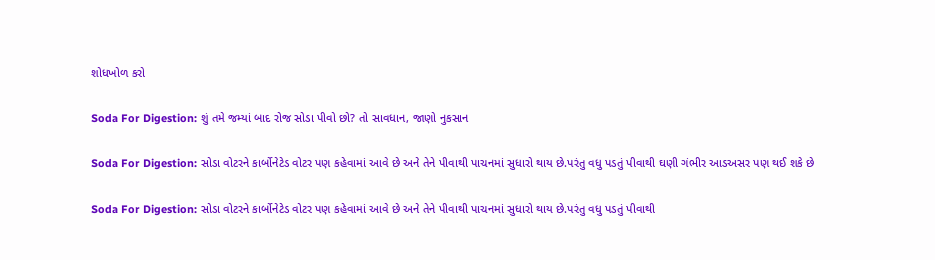શોધખોળ કરો

Soda For Digestion: શું તમે જમ્યાં બાદ રોજ સોડા પીવો છો? તો સાવધાન, જાણો નુકસાન

Soda For Digestion: સોડા વોટરને કાર્બોનેટેડ વોટર પણ કહેવામાં આવે છે અને તેને પીવાથી પાચનમાં સુધારો થાય છે.પરંતુ વધુ પડતું પીવાથી ઘણી ગંભીર આડઅસર પણ થઈ શકે છે

Soda For Digestion: સોડા વોટરને કાર્બોનેટેડ વોટર પણ કહેવામાં આવે છે અને તેને પીવાથી પાચનમાં સુધારો થાય છે.પરંતુ વધુ પડતું પીવાથી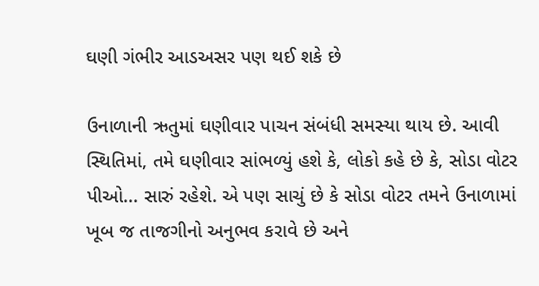ઘણી ગંભીર આડઅસર પણ થઈ શકે છે

ઉનાળાની ઋતુમાં ઘણીવાર પાચન સંબંધી સમસ્યા થાય છે. આવી સ્થિતિમાં, તમે ઘણીવાર સાંભળ્યું હશે કે, લોકો કહે છે કે, સોડા વોટર પીઓ... સારું રહેશે. એ પણ સાચું છે કે સોડા વોટર તમને ઉનાળામાં ખૂબ જ તાજગીનો અનુભવ કરાવે છે અને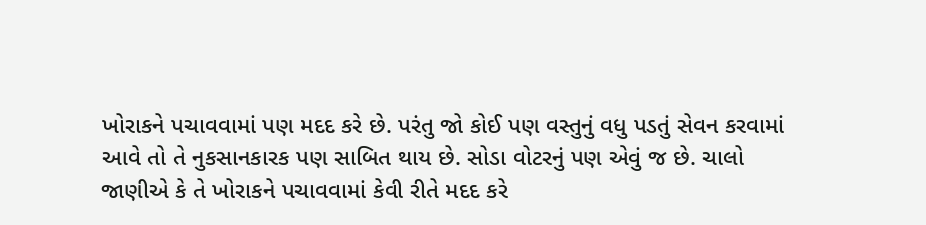ખોરાકને પચાવવામાં પણ મદદ કરે છે. પરંતુ જો કોઈ પણ વસ્તુનું વધુ પડતું સેવન કરવામાં આવે તો તે નુકસાનકારક પણ સાબિત થાય છે. સોડા વોટરનું પણ એવું જ છે. ચાલો જાણીએ કે તે ખોરાકને પચાવવામાં કેવી રીતે મદદ કરે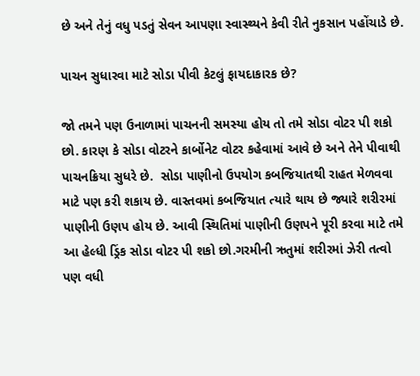છે અને તેનું વધુ પડતું સેવન આપણા સ્વાસ્થ્યને કેવી રીતે નુકસાન પહોંચાડે છે.

પાચન સુધારવા માટે સોડા પીવી કેટલું ફાયદાકારક છે?

જો તમને પણ ઉનાળામાં પાચનની સમસ્યા હોય તો તમે સોડા વોટર પી શકો છો. કારણ કે સોડા વોટરને કાર્બોનેટ વોટર કહેવામાં આવે છે અને તેને પીવાથી પાચનક્રિયા સુધરે છે.  સોડા પાણીનો ઉપયોગ કબજિયાતથી રાહત મેળવવા માટે પણ કરી શકાય છે. વાસ્તવમાં કબજિયાત ત્યારે થાય છે જ્યારે શરીરમાં પાણીની ઉણપ હોય છે. આવી સ્થિતિમાં પાણીની ઉણપને પૂરી કરવા માટે તમે આ હેલ્ધી ડ્રિંક સોડા વોટર પી શકો છો.ગરમીની ઋતુમાં શરીરમાં ઝેરી તત્વો પણ વધી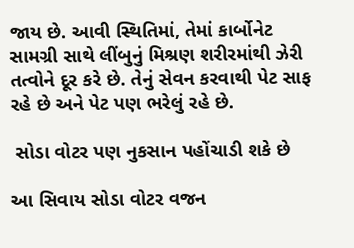જાય છે. આવી સ્થિતિમાં, તેમાં કાર્બોનેટ સામગ્રી સાથે લીંબુનું મિશ્રણ શરીરમાંથી ઝેરી તત્વોને દૂર કરે છે. તેનું સેવન કરવાથી પેટ સાફ રહે છે અને પેટ પણ ભરેલું રહે છે.

 સોડા વોટર પણ નુકસાન પહોંચાડી શકે છે

આ સિવાય સોડા વોટર વજન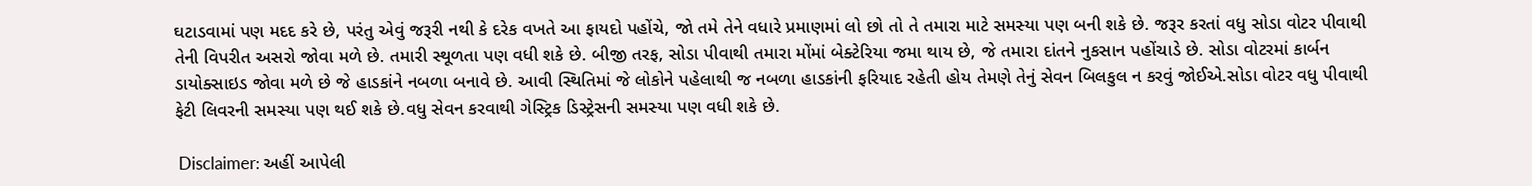ઘટાડવામાં પણ મદદ કરે છે, પરંતુ એવું જરૂરી નથી કે દરેક વખતે આ ફાયદો પહોંચે, જો તમે તેને વધારે પ્રમાણમાં લો છો તો તે તમારા માટે સમસ્યા પણ બની શકે છે. જરૂર કરતાં વધુ સોડા વોટર પીવાથી તેની વિપરીત અસરો જોવા મળે છે. તમારી સ્થૂળતા પણ વધી શકે છે. બીજી તરફ, સોડા પીવાથી તમારા મોંમાં બેક્ટેરિયા જમા થાય છે, જે તમારા દાંતને નુકસાન પહોંચાડે છે. સોડા વોટરમાં કાર્બન ડાયોક્સાઇડ જોવા મળે છે જે હાડકાંને નબળા બનાવે છે. આવી સ્થિતિમાં જે લોકોને પહેલાથી જ નબળા હાડકાંની ફરિયાદ રહેતી હોય તેમણે તેનું સેવન બિલકુલ ન કરવું જોઈએ.સોડા વોટર વધુ પીવાથી ફેટી લિવરની સમસ્યા પણ થઈ શકે છે.વધુ સેવન કરવાથી ગેસ્ટ્રિક ડિસ્ટ્રેસની સમસ્યા પણ વધી શકે છે.

 Disclaimer: અહીં આપેલી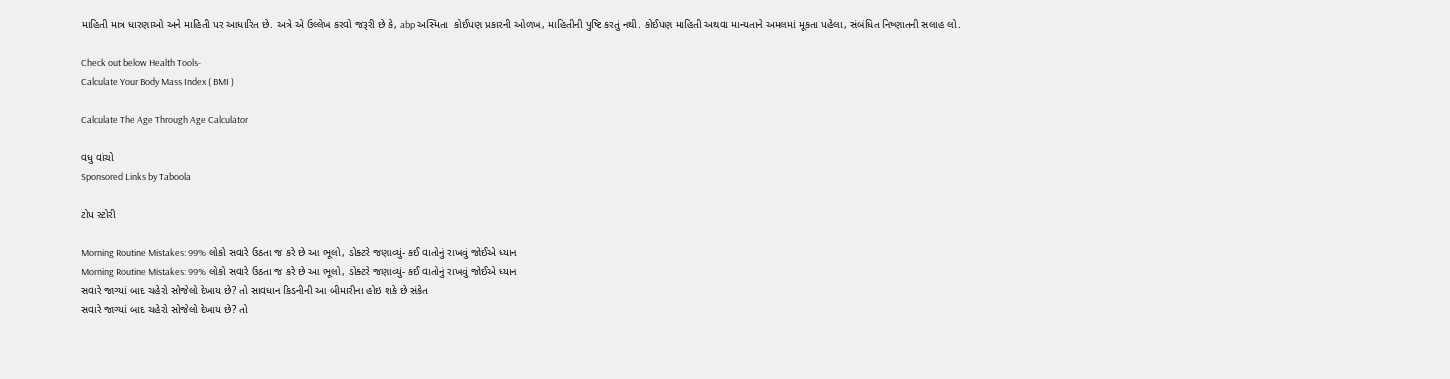માહિતી માત્ર ધારણાઓ અને માહિતી પર આધારિત છે. અત્રે એ ઉલ્લેખ કરવો જરૂરી છે કે, abp અસ્મિતા  કોઈપણ પ્રકારની ઓળખ, માહિતીની પુષ્ટિ કરતું નથી. કોઈપણ માહિતી અથવા માન્યતાને અમલમાં મૂકતા પહેલા, સંબંધિત નિષ્ણાતની સલાહ લો.

Check out below Health Tools-
Calculate Your Body Mass Index ( BMI )

Calculate The Age Through Age Calculator

વધુ વાંચો
Sponsored Links by Taboola

ટોપ સ્ટોરી

Morning Routine Mistakes: 99% લોકો સવારે ઉઠતા જ કરે છે આ ભૂલો, ડોક્ટરે જણાવ્યું- કઈ વાતોનું રાખવું જોઈએ ધ્યાન
Morning Routine Mistakes: 99% લોકો સવારે ઉઠતા જ કરે છે આ ભૂલો, ડોક્ટરે જણાવ્યું- કઈ વાતોનું રાખવું જોઈએ ધ્યાન
સવારે જાગ્યાં બાદ ચહેરો સોજેલો દેખાય છે? તો સાવધાન કિડનીની આ બીમારીના હોઇ શકે છે સંકેત
સવારે જાગ્યાં બાદ ચહેરો સોજેલો દેખાય છે? તો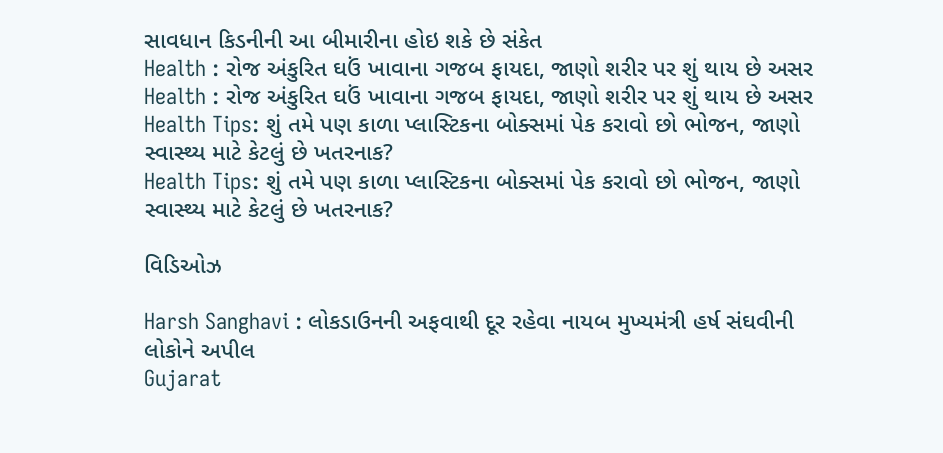સાવધાન કિડનીની આ બીમારીના હોઇ શકે છે સંકેત
Health : રોજ અંકુરિત ઘઉં ખાવાના ગજબ ફાયદા, જાણો શરીર પર શું થાય છે અસર
Health : રોજ અંકુરિત ઘઉં ખાવાના ગજબ ફાયદા, જાણો શરીર પર શું થાય છે અસર
Health Tips: શું તમે પણ કાળા પ્લાસ્ટિકના બોક્સમાં પેક કરાવો છો ભોજન, જાણો સ્વાસ્થ્ય માટે કેટલું છે ખતરનાક?
Health Tips: શું તમે પણ કાળા પ્લાસ્ટિકના બોક્સમાં પેક કરાવો છો ભોજન, જાણો સ્વાસ્થ્ય માટે કેટલું છે ખતરનાક?

વિડિઓઝ

Harsh Sanghavi : લોકડાઉનની અફવાથી દૂર રહેવા નાયબ મુખ્યમંત્રી હર્ષ સંઘવીની લોકોને અપીલ
Gujarat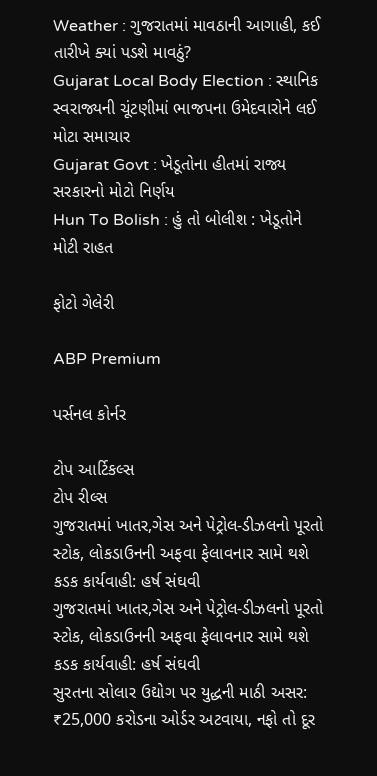Weather : ગુજરાતમાં માવઠાની આગાહી, કઈ તારીખે ક્યાં પડશે માવઠું?
Gujarat Local Body Election : સ્થાનિક સ્વરાજ્યની ચૂંટણીમાં ભાજપના ઉમેદવારોને લઈ મોટા સમાચાર
Gujarat Govt : ખેડૂતોના હીતમાં રાજ્ય સરકારનો મોટો નિર્ણય
Hun To Bolish : હું તો બોલીશ : ખેડૂતોને મોટી રાહત

ફોટો ગેલેરી

ABP Premium

પર્સનલ કોર્નર

ટોપ આર્ટિકલ્સ
ટોપ રીલ્સ
ગુજરાતમાં ખાતર,ગેસ અને પેટ્રોલ-ડીઝલનો પૂરતો સ્ટોક, લોકડાઉનની અફવા ફેલાવનાર સામે થશે કડક કાર્યવાહી: હર્ષ સંઘવી
ગુજરાતમાં ખાતર,ગેસ અને પેટ્રોલ-ડીઝલનો પૂરતો સ્ટોક, લોકડાઉનની અફવા ફેલાવનાર સામે થશે કડક કાર્યવાહી: હર્ષ સંઘવી
સુરતના સોલાર ઉદ્યોગ પર યુદ્ધની માઠી અસર: ₹25,000 કરોડના ઓર્ડર અટવાયા, નફો તો દૂર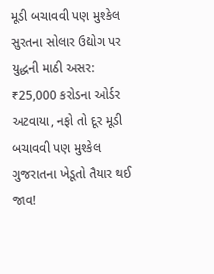મૂડી બચાવવી પણ મુશ્કેલ
સુરતના સોલાર ઉદ્યોગ પર યુદ્ધની માઠી અસર: ₹25,000 કરોડના ઓર્ડર અટવાયા, નફો તો દૂર મૂડી બચાવવી પણ મુશ્કેલ
ગુજરાતના ખેડૂતો તૈયાર થઈ જાવ!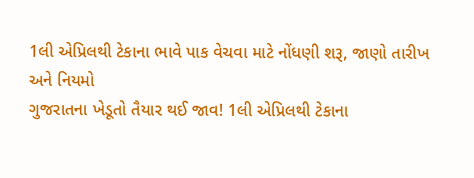1લી એપ્રિલથી ટેકાના ભાવે પાક વેચવા માટે નોંધણી શરૂ, જાણો તારીખ અને નિયમો
ગુજરાતના ખેડૂતો તૈયાર થઈ જાવ! 1લી એપ્રિલથી ટેકાના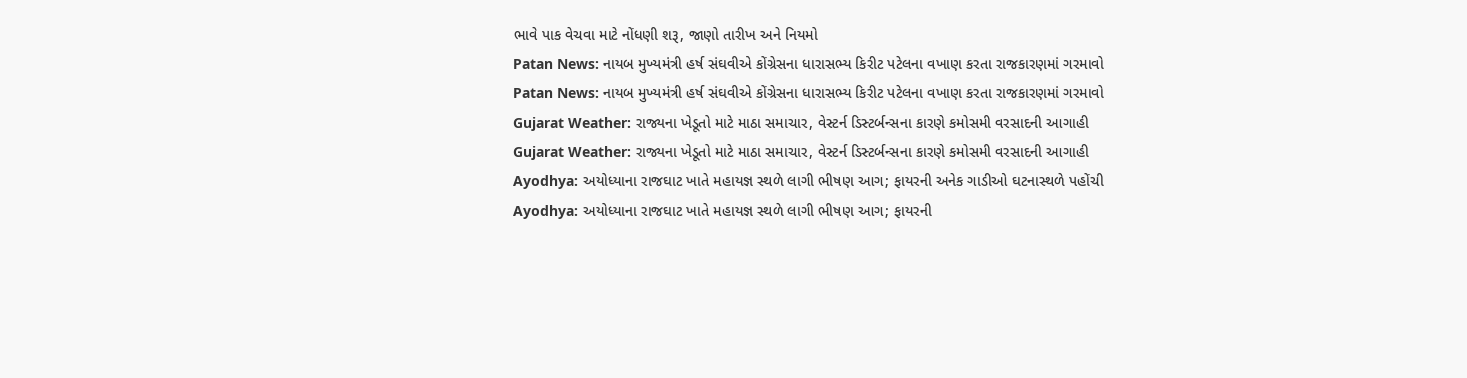ભાવે પાક વેચવા માટે નોંધણી શરૂ, જાણો તારીખ અને નિયમો
Patan News: નાયબ મુખ્યમંત્રી હર્ષ સંઘવીએ કોંગ્રેસના ધારાસભ્ય કિરીટ પટેલના વખાણ કરતા રાજકારણમાં ગરમાવો
Patan News: નાયબ મુખ્યમંત્રી હર્ષ સંઘવીએ કોંગ્રેસના ધારાસભ્ય કિરીટ પટેલના વખાણ કરતા રાજકારણમાં ગરમાવો
Gujarat Weather: રાજ્યના ખેડૂતો માટે માઠા સમાચાર, વેસ્ટર્ન ડિસ્ટર્બન્સના કારણે કમોસમી વરસાદની આગાહી
Gujarat Weather: રાજ્યના ખેડૂતો માટે માઠા સમાચાર, વેસ્ટર્ન ડિસ્ટર્બન્સના કારણે કમોસમી વરસાદની આગાહી
Ayodhya: અયોધ્યાના રાજઘાટ ખાતે મહાયજ્ઞ સ્થળે લાગી ભીષણ આગ; ફાયરની અનેક ગાડીઓ ઘટનાસ્થળે પહોંચી
Ayodhya: અયોધ્યાના રાજઘાટ ખાતે મહાયજ્ઞ સ્થળે લાગી ભીષણ આગ; ફાયરની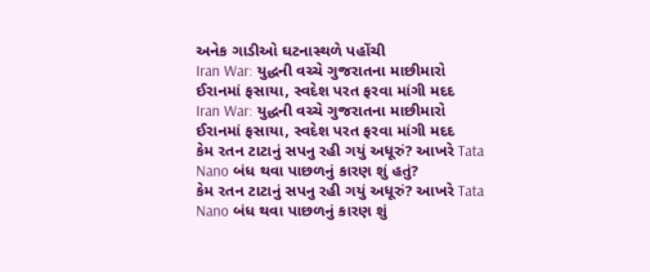અનેક ગાડીઓ ઘટનાસ્થળે પહોંચી
Iran War: યુદ્ધની વચ્ચે ગુજરાતના માછીમારો ઈરાનમાં ફસાયા, સ્વદેશ પરત ફરવા માંગી મદદ
Iran War: યુદ્ધની વચ્ચે ગુજરાતના માછીમારો ઈરાનમાં ફસાયા, સ્વદેશ પરત ફરવા માંગી મદદ
કેમ રતન ટાટાનું સપનુ રહી ગયું અધૂરું? આખરે Tata Nano બંધ થવા પાછળનું કારણ શું હતું?
કેમ રતન ટાટાનું સપનુ રહી ગયું અધૂરું? આખરે Tata Nano બંધ થવા પાછળનું કારણ શું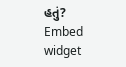હતું?
Embed widget